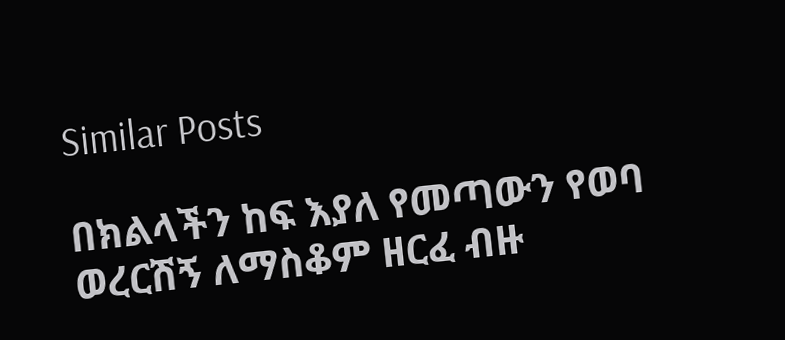Similar Posts

በክልላችን ከፍ እያለ የመጣውን የወባ ወረርሽኝ ለማስቆም ዘርፈ ብዙ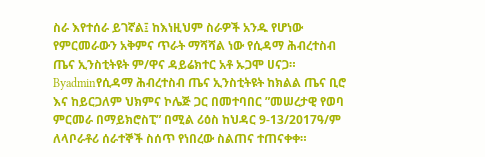ስራ እየተሰራ ይገኛል፤ ከእነዚህም ስራዎች አንዱ የሆነው የምርመራውን አቅምና ጥራት ማሻሻል ነው የሲዳማ ሕብረተስብ ጤና ኢንስቲትዩት ም/ዋና ዳይሬክተር አቶ ኡጋሞ ሀናጋ።
Byadminየሲዳማ ሕብረተስብ ጤና ኢንስቲትዩት ከክልል ጤና ቢሮ እና ከይርጋለም ህክምና ኮሌጅ ጋር በመተባበር ”መሠረታዊ የወባ ምርመራ በማይክሮስፒ” በሚል ሪዕስ ከህዳር 9-13/2017ዓ/ም ለላቦራቶሪ ሰራተኞች ስሰጥ የነበረው ስልጠና ተጠናቀቀ።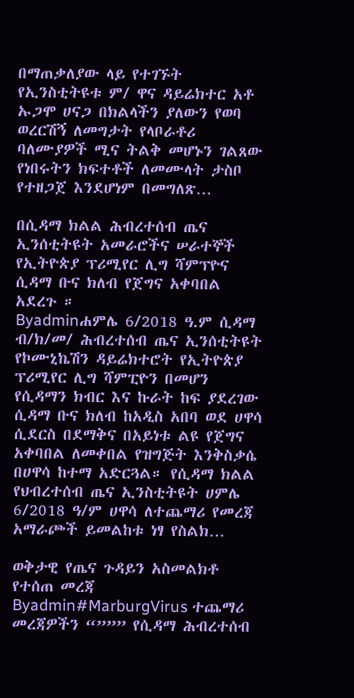በማጠቃለያው ላይ የተገኙት የኢንስቲትዩቱ ም/ ዋና ዳይሬክተር አቶ ኡጋሞ ሀናጋ በክልላችን ያለውን የወባ ወረርሽኝ ለመግታት የላቦራቶሪ ባለሙያዎች ሚና ትልቅ መሆኑን ገልጸው የነበሩትን ክፍተቶች ለመሙላት ታስቦ የተዘጋጀ እንደሆነም በመግለጽ…

በሲዳማ ክልል ሕብረተሰብ ጤና ኢንሰቲትዩት አመራሮችና ሠራተኞች የኢትዮጵያ ፕሪሚየር ሊግ ሻምፕዮና ሲዳማ ቡና ክለብ የጀግና አቀባበል አደረጉ ።
Byadminሐምሌ 6/2018 ዓ.ም ሲዳማ ብ/ክ/መ/ ሕብረተሰብ ጤና ኢንሰቲትዩት የኮሙኒኬሽን ዳይሬክተሮት የኢትዮጵያ ፕሪሚየር ሊግ ሻምፒዮን በመሆን የሲዳማን ክብር እና ኩራት ከፍ ያደረገው ሲዳማ ቡና ክለብ ከአዲስ አበባ ወደ ሀዋሳ ሲደርስ በደማቅና በአይነቱ ልዩ የጀግና አቀባበል ለመቀበል የዝግጅት እንቅስቃሴ በሀዋሳ ከተማ አድርጓል። የሲዳማ ክልል የህብረተሰብ ጤና ኢንስቲትዩት ሀምሌ 6/2018 ዓ/ም ሀዋሳ ለተጨማሪ የመረጃ አማራጮች ይመልከቱ ነፃ የስልክ…

ወቅታዊ የጤና ጉዳይን አስመልክቶ የተሰጠ መረጃ
Byadmin#MarburgVirus ተጨማሪ መረጃዎችን “””” የሲዳማ ሕብረተሰብ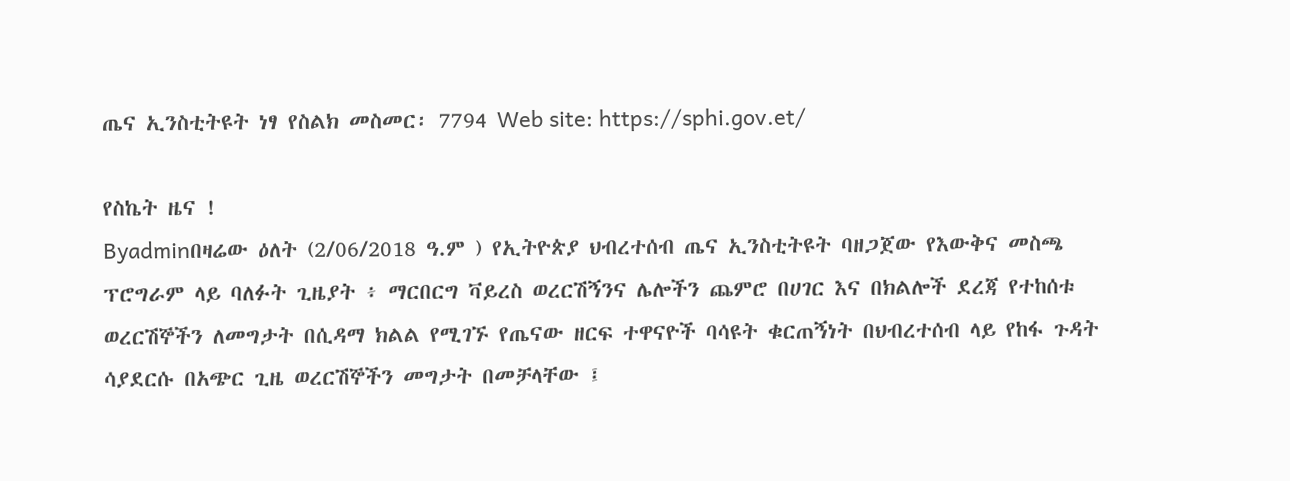ጤና ኢንስቲትዩት ነፃ የስልክ መስመር፡ 7794 Web site: https://sphi.gov.et/

የስኬት ዜና !
Byadminበዛሬው ዕለት (2/06/2018 ዓ.ም ) የኢትዮጵያ ህብረተሰብ ጤና ኢንስቲትዩት ባዘጋጀው የእውቅና መስጫ ፕሮግራም ላይ ባለፉት ጊዜያት ፥ ማርበርግ ቫይረስ ወረርሽኝንና ሌሎችን ጨምሮ በሀገር እና በክልሎች ደረጃ የተከሰቱ ወረርሽኞችን ለመግታት በሲዳማ ክልል የሚገኙ የጤናው ዘርፍ ተዋናዮች ባሳዩት ቁርጠኝነት በህብረተሰብ ላይ የከፋ ጉዳት ሳያደርሱ በአጭር ጊዜ ወረርሽኞችን መግታት በመቻላቸው ፤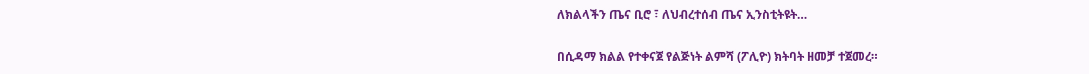ለክልላችን ጤና ቢሮ ፣ ለህብረተሰብ ጤና ኢንስቲትዩት…

በሲዳማ ክልል የተቀናጀ የልጅነት ልምሻ (ፖሊዮ) ክትባት ዘመቻ ተጀመረ።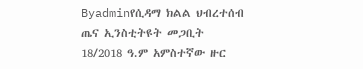Byadminየሲዳማ ክልል ህብረተሰብ ጤና ኢንስቲትዩት መጋቢት 18/2018 ዓ.ም አምስተኛው ዙር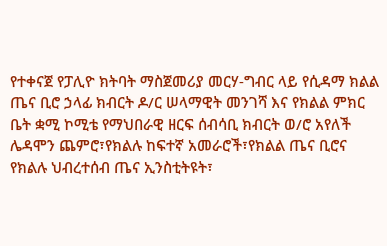የተቀናጀ የፓሊዮ ክትባት ማስጀመሪያ መርሃ-ግብር ላይ የሲዳማ ክልል ጤና ቢሮ ኃላፊ ክብርት ዶ/ር ሠላማዊት መንገሻ እና የክልል ምክር ቤት ቋሚ ኮሚቴ የማህበራዊ ዘርፍ ሰብሳቢ ክብርት ወ/ሮ አየለች ሌዳሞን ጨምሮ፣የክልሉ ከፍተኛ አመራሮች፣የክልል ጤና ቢሮና የክልሉ ህብረተሰብ ጤና ኢንስቲትዩት፣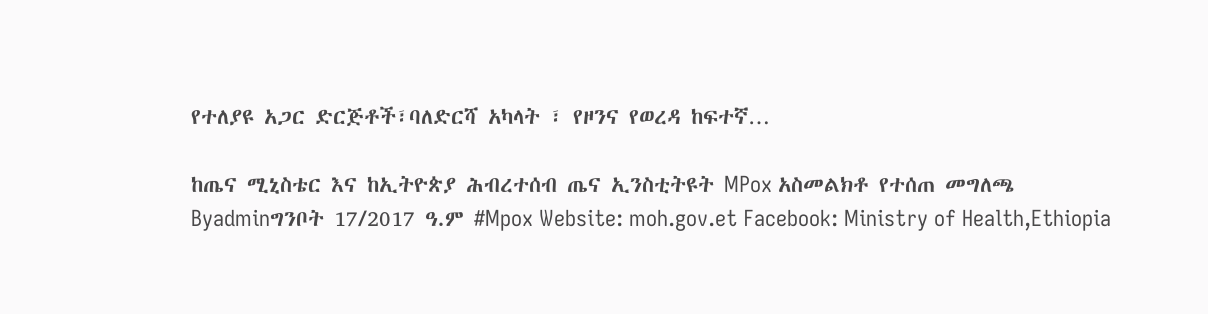የተለያዩ አጋር ድርጅቶች፣ባለድርሻ አካላት ፣ የዞንና የወረዳ ከፍተኛ…

ከጤና ሚኒስቴር እና ከኢትዮጵያ ሕብረተሰብ ጤና ኢንስቲትዩት MPox አስመልክቶ የተሰጠ መግለጫ
Byadminግንቦት 17/2017 ዓ.ም #Mpox Website: moh.gov.et Facebook: Ministry of Health,Ethiopia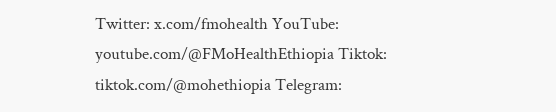Twitter: x.com/fmohealth YouTube: youtube.com/@FMoHealthEthiopia Tiktok: tiktok.com/@mohethiopia Telegram: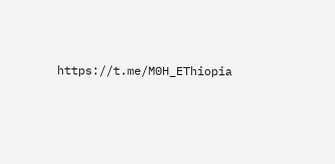https://t.me/M0H_EThiopia